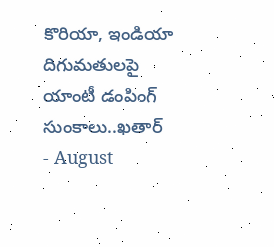కొరియా, ఇండియా దిగుమతులపై యాంటీ డంపింగ్ సుంకాలు..ఖతార్
- August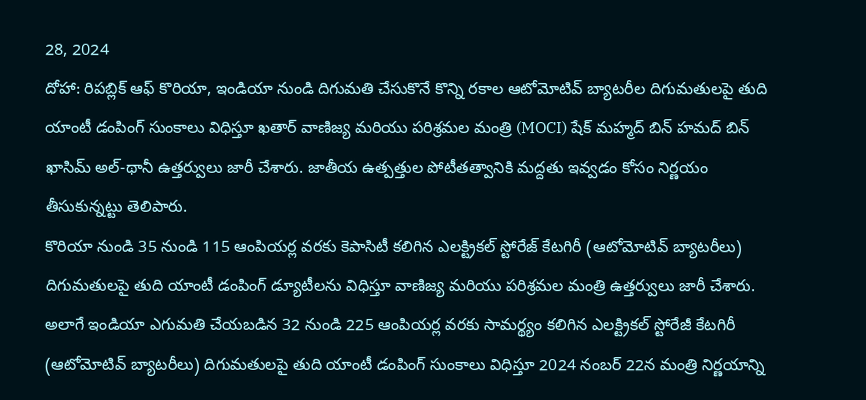28, 2024
దోహా: రిపబ్లిక్ ఆఫ్ కొరియా, ఇండియా నుండి దిగుమతి చేసుకొనే కొన్ని రకాల ఆటోమోటివ్ బ్యాటరీల దిగుమతులపై తుది యాంటీ డంపింగ్ సుంకాలు విధిస్తూ ఖతార్ వాణిజ్య మరియు పరిశ్రమల మంత్రి (MOCI) షేక్ మహ్మద్ బిన్ హమద్ బిన్ ఖాసిమ్ అల్-థానీ ఉత్తర్వులు జారీ చేశారు. జాతీయ ఉత్పత్తుల పోటీతత్వానికి మద్దతు ఇవ్వడం కోసం నిర్ణయం తీసుకున్నట్టు తెలిపారు.
కొరియా నుండి 35 నుండి 115 ఆంపియర్ల వరకు కెపాసిటీ కలిగిన ఎలక్ట్రికల్ స్టోరేజ్ కేటగిరీ (ఆటోమోటివ్ బ్యాటరీలు) దిగుమతులపై తుది యాంటీ డంపింగ్ డ్యూటీలను విధిస్తూ వాణిజ్య మరియు పరిశ్రమల మంత్రి ఉత్తర్వులు జారీ చేశారు. అలాగే ఇండియా ఎగుమతి చేయబడిన 32 నుండి 225 ఆంపియర్ల వరకు సామర్థ్యం కలిగిన ఎలక్ట్రికల్ స్టోరేజీ కేటగిరీ (ఆటోమోటివ్ బ్యాటరీలు) దిగుమతులపై తుది యాంటీ డంపింగ్ సుంకాలు విధిస్తూ 2024 నంబర్ 22న మంత్రి నిర్ణయాన్ని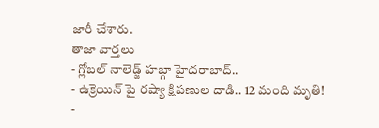జారీ చేశారు.
తాజా వార్తలు
- గ్లోబల్ నాలెడ్జ్ హబ్గా హైదరాబాద్..
- ఉక్రెయిన్ పై రష్యా క్షిపణుల దాడి.. 12 మంది మృతి!
-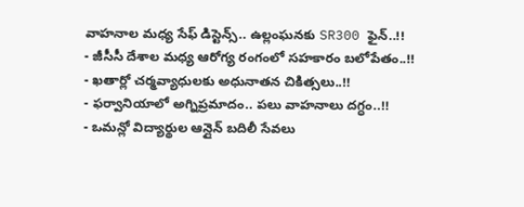వాహనాల మధ్య సేఫ్ డిస్టెన్స్.. ఉల్లంఘనకు SR300 ఫైన్..!!
- జీసీసీ దేశాల మధ్య ఆరోగ్య రంగంలో సహకారం బలోపేతం..!!
- ఖతార్లో చర్మవ్యాధులకు అధునాతన చికిత్సలు..!!
- ఫర్వానియాలో అగ్నిప్రమాదం.. పలు వాహనాలు దగ్ధం..!!
- ఒమన్లో విద్యార్థుల ఆన్లైన్ బదిలీ సేవలు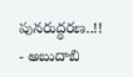పునరుద్ధరణ..!!
- అబుదాబి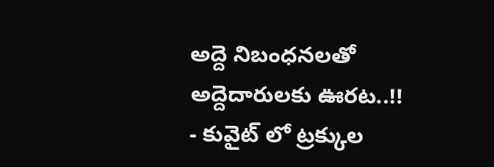అద్దె నిబంధనలతో అద్దెదారులకు ఊరట..!!
- కువైట్ లో ట్రక్కుల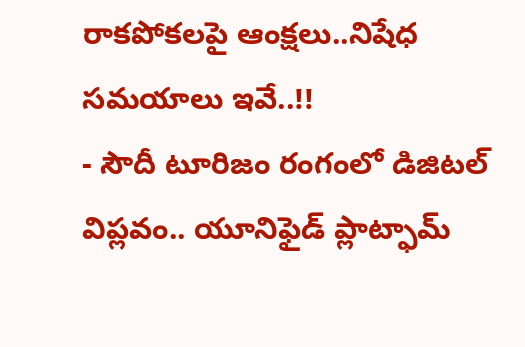రాకపోకలపై ఆంక్షలు..నిషేధ సమయాలు ఇవే..!!
- సౌదీ టూరిజం రంగంలో డిజిటల్ విప్లవం.. యూనిఫైడ్ ప్లాట్ఫామ్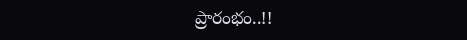ప్రారంభం..!!